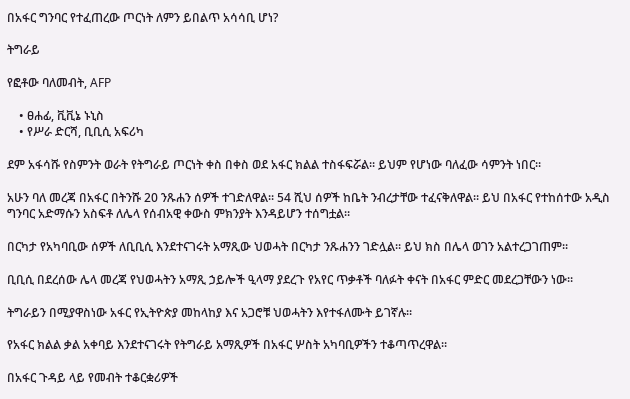በአፋር ግንባር የተፈጠረው ጦርነት ለምን ይበልጥ አሳሳቢ ሆነ?

ትግራይ

የፎቶው ባለመብት, AFP

    • ፀሐፊ, ቪቪኔ ኑኒስ
    • የሥራ ድርሻ, ቢቢሲ አፍሪካ

ደም አፋሳሹ የስምንት ወራት የትግራይ ጦርነት ቀስ በቀስ ወደ አፋር ክልል ተስፋፍሯል። ይህም የሆነው ባለፈው ሳምንት ነበር።

አሁን ባለ መረጃ በአፋር በትንሹ 20 ንጹሐን ሰዎች ተገድለዋል። 54 ሺህ ሰዎች ከቤት ንብረታቸው ተፈናቅለዋል። ይህ በአፋር የተከሰተው አዲስ ግንባር አድማሱን አስፍቶ ለሌላ የሰብአዊ ቀውስ ምክንያት እንዳይሆን ተሰግቷል።

በርካታ የአካባቢው ሰዎች ለቢቢሲ እንደተናገሩት አማጺው ህወሓት በርካታ ንጹሐንን ገድሏል። ይህ ክስ በሌላ ወገን አልተረጋገጠም።

ቢቢሲ በደረሰው ሌላ መረጃ የህወሓትን አማጺ ኃይሎች ዒላማ ያደረጉ የአየር ጥቃቶች ባለፉት ቀናት በአፋር ምድር መደረጋቸውን ነው።

ትግራይን በሚያዋስነው አፋር የኢትዮጵያ መከላከያ እና አጋሮቹ ህወሓትን እየተፋለሙት ይገኛሉ።

የአፋር ክልል ቃል አቀባይ እንደተናገሩት የትግራይ አማጺዎች በአፋር ሦስት አካባቢዎችን ተቆጣጥረዋል።

በአፋር ጉዳይ ላይ የመብት ተቆርቋሪዎች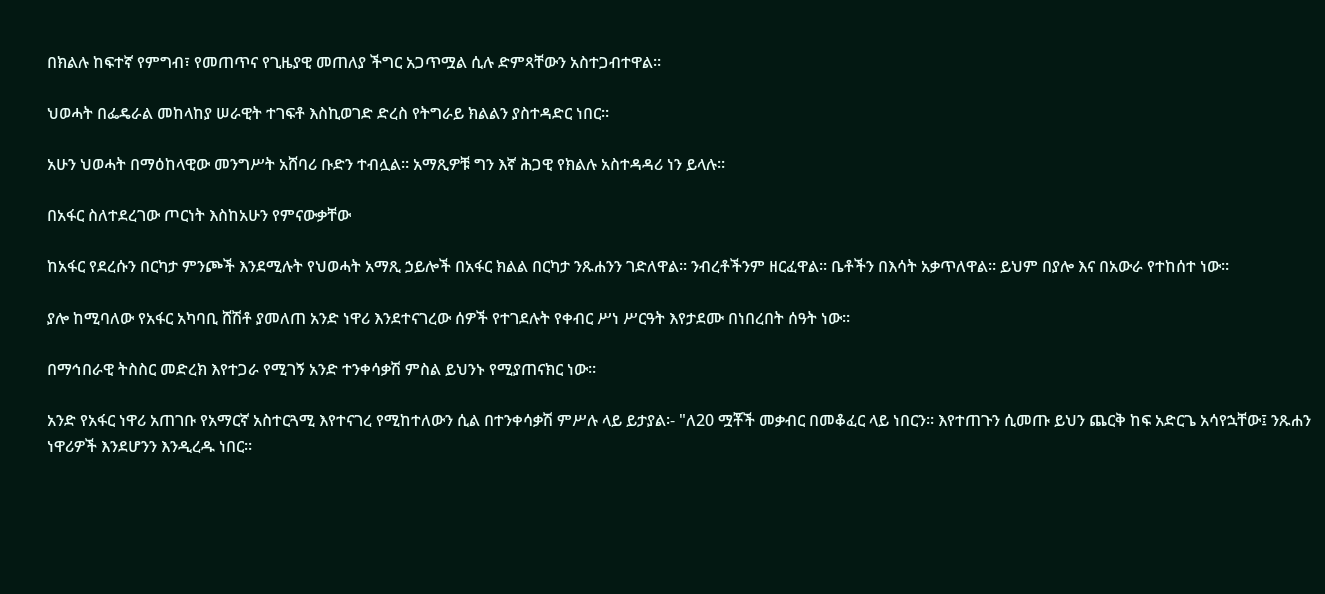በክልሉ ከፍተኛ የምግብ፣ የመጠጥና የጊዜያዊ መጠለያ ችግር አጋጥሟል ሲሉ ድምጻቸውን አስተጋብተዋል።

ህወሓት በፌዴራል መከላከያ ሠራዊት ተገፍቶ እስኪወገድ ድረስ የትግራይ ክልልን ያስተዳድር ነበር።

አሁን ህወሓት በማዕከላዊው መንግሥት አሸባሪ ቡድን ተብሏል። አማጺዎቹ ግን እኛ ሕጋዊ የክልሉ አስተዳዳሪ ነን ይላሉ።

በአፋር ስለተደረገው ጦርነት እስከአሁን የምናውቃቸው

ከአፋር የደረሱን በርካታ ምንጮች እንደሚሉት የህወሓት አማጺ ኃይሎች በአፋር ክልል በርካታ ንጹሐንን ገድለዋል። ንብረቶችንም ዘርፈዋል። ቤቶችን በእሳት አቃጥለዋል። ይህም በያሎ እና በአውራ የተከሰተ ነው።

ያሎ ከሚባለው የአፋር አካባቢ ሸሽቶ ያመለጠ አንድ ነዋሪ እንደተናገረው ሰዎች የተገደሉት የቀብር ሥነ ሥርዓት እየታደሙ በነበረበት ሰዓት ነው።

በማኅበራዊ ትስስር መድረክ እየተጋራ የሚገኝ አንድ ተንቀሳቃሽ ምስል ይህንኑ የሚያጠናክር ነው።

አንድ የአፋር ነዋሪ አጠገቡ የአማርኛ አስተርጓሚ እየተናገረ የሚከተለውን ሲል በተንቀሳቃሽ ምሥሉ ላይ ይታያል፡- "ለ20 ሟቾች መቃብር በመቆፈር ላይ ነበርን። እየተጠጉን ሲመጡ ይህን ጨርቅ ከፍ አድርጌ አሳየኋቸው፤ ንጹሐን ነዋሪዎች እንደሆንን እንዲረዱ ነበር።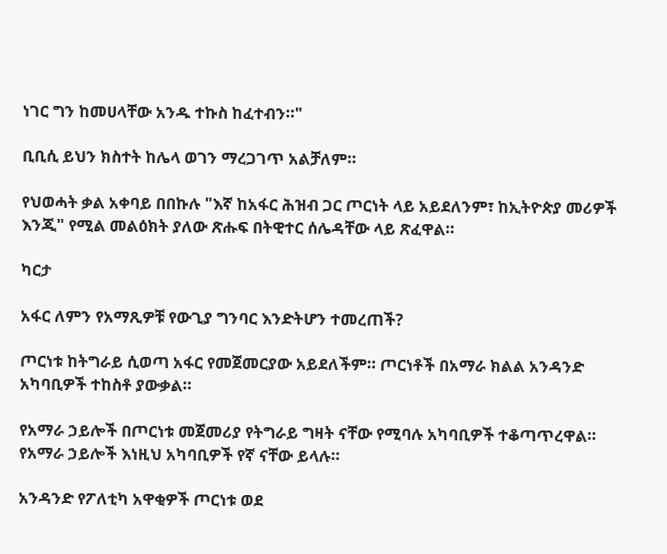ነገር ግን ከመሀላቸው አንዱ ተኩስ ከፈተብን።"

ቢቢሲ ይህን ክስተት ከሌላ ወገን ማረጋገጥ አልቻለም።

የህወሓት ቃል አቀባይ በበኩሉ "እኛ ከአፋር ሕዝብ ጋር ጦርነት ላይ አይደለንም፣ ከኢትዮጵያ መሪዎች እንጂ" የሚል መልዕክት ያለው ጽሑፍ በትዊተር ሰሌዳቸው ላይ ጽፈዋል።

ካርታ

አፋር ለምን የአማጺዎቹ የውጊያ ግንባር እንድትሆን ተመረጠች?

ጦርነቱ ከትግራይ ሲወጣ አፋር የመጀመርያው አይደለችም። ጦርነቶች በአማራ ክልል አንዳንድ አካባቢዎች ተከስቶ ያውቃል።

የአማራ ኃይሎች በጦርነቱ መጀመሪያ የትግራይ ግዛት ናቸው የሚባሉ አካባቢዎች ተቆጣጥረዋል። የአማራ ኃይሎች እነዚህ አካባቢዎች የኛ ናቸው ይላሉ።

አንዳንድ የፖለቲካ አዋቂዎች ጦርነቱ ወደ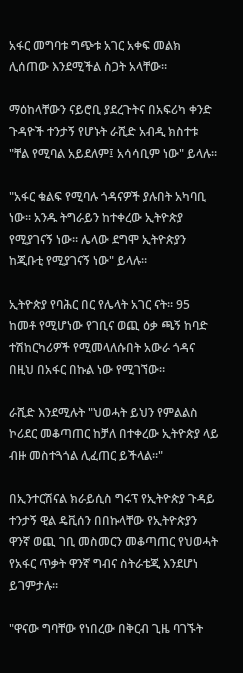አፋር መግባቱ ግጭቱ አገር አቀፍ መልክ ሊሰጠው እንደሚችል ስጋት አላቸው።

ማዕከላቸውን ናይሮቢ ያደረጉትና በአፍሪካ ቀንድ ጉዳዮች ተንታኝ የሆኑት ራሺድ አብዲ ክስተቱ "ቸል የሚባል አይደለም፤ አሳሳቢም ነው" ይላሉ።

"አፋር ቁልፍ የሚባሉ ጎዳናዎች ያሉበት አካባቢ ነው። አንዱ ትግራይን ከተቀረው ኢትዮጵያ የሚያገናኝ ነው። ሌላው ደግሞ ኢትዮጵያን ከጂቡቲ የሚያገናኝ ነው" ይላሉ።

ኢትዮጵያ የባሕር በር የሌላት አገር ናት። 95 ከመቶ የሚሆነው የገቢና ወጪ ዕቃ ጫኝ ከባድ ተሽከርካሪዎች የሚመላለሱበት አውራ ጎዳና በዚህ በአፋር በኩል ነው የሚገኘው።

ራሺድ እንደሚሉት "ህወሓት ይህን የምልልስ ኮሪደር መቆጣጠር ከቻለ በተቀረው ኢትዮጵያ ላይ ብዙ መስተጓጎል ሊፈጠር ይችላል።"

በኢንተርሽናል ክራይሲስ ግሩፕ የኢትዮጵያ ጉዳይ ተንታኝ ዊል ዴቪሰን በበኩላቸው የኢትዮጵያን ዋንኛ ወጪ ገቢ መስመርን መቆጣጠር የህወሓት የአፋር ጥቃት ዋንኛ ግብና ስትራቴጂ እንደሆነ ይገምታሉ።

"ዋናው ግባቸው የነበረው በቅርብ ጊዜ ባገኙት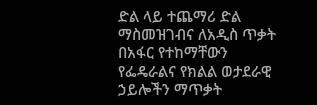ድል ላይ ተጨማሪ ድል ማስመዝገብና ለአዲስ ጥቃት በአፋር የተከማቸውን የፌዴራልና የክልል ወታደራዊ ኃይሎችን ማጥቃት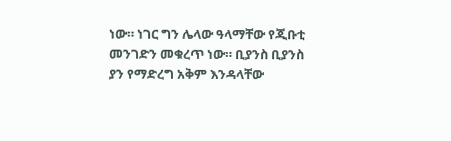ነው። ነገር ግን ሌላው ዓላማቸው የጂቡቲ መንገድን መቁረጥ ነው። ቢያንስ ቢያንስ ያን የማድረግ አቅም እንዳላቸው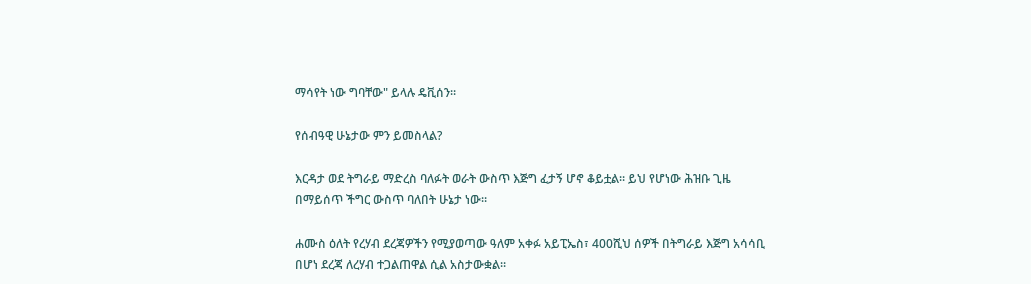ማሳየት ነው ግባቸው" ይላሉ ዴቪሰን።

የሰብዓዊ ሁኔታው ምን ይመስላል?

እርዳታ ወደ ትግራይ ማድረስ ባለፉት ወራት ውስጥ እጅግ ፈታኝ ሆኖ ቆይቷል። ይህ የሆነው ሕዝቡ ጊዜ በማይሰጥ ችግር ውስጥ ባለበት ሁኔታ ነው።

ሐሙስ ዕለት የረሃብ ደረጃዎችን የሚያወጣው ዓለም አቀፉ አይፒኤስ፣ 400ሺህ ሰዎች በትግራይ እጅግ አሳሳቢ በሆነ ደረጃ ለረሃብ ተጋልጠዋል ሲል አስታውቋል።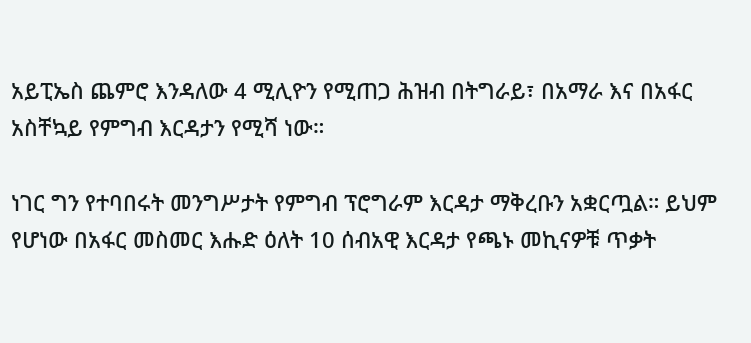አይፒኤስ ጨምሮ እንዳለው 4 ሚሊዮን የሚጠጋ ሕዝብ በትግራይ፣ በአማራ እና በአፋር አስቸኳይ የምግብ እርዳታን የሚሻ ነው።

ነገር ግን የተባበሩት መንግሥታት የምግብ ፕሮግራም እርዳታ ማቅረቡን አቋርጧል። ይህም የሆነው በአፋር መስመር እሑድ ዕለት 10 ሰብአዊ እርዳታ የጫኑ መኪናዎቹ ጥቃት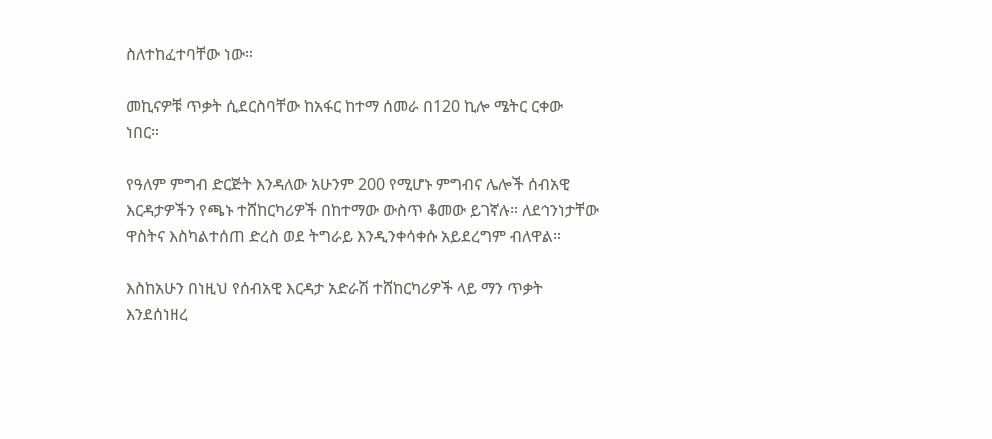ስለተከፈተባቸው ነው።

መኪናዎቹ ጥቃት ሲደርስባቸው ከአፋር ከተማ ሰመራ በ120 ኪሎ ሜትር ርቀው ነበር።

የዓለም ምግብ ድርጅት እንዳለው አሁንም 200 የሚሆኑ ምግብና ሌሎች ሰብአዊ እርዳታዎችን የጫኑ ተሸከርካሪዎች በከተማው ውስጥ ቆመው ይገኛሉ። ለደኅንነታቸው ዋስትና እስካልተሰጠ ድረስ ወደ ትግራይ እንዲንቀሳቀሱ አይደረግም ብለዋል።

እስከአሁን በነዚህ የሰብአዊ እርዳታ አድራሽ ተሸከርካሪዎች ላይ ማን ጥቃት እንደሰነዘረ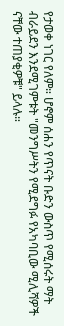የታወቀ ነገር የለም። ሆኖም ሰሐን የጥናት ቡድን ውስጥ የሚሰሩት ማት ብራይደን እንደሚገምቱት "መንግሥትን የሚደግፉ የአካባቢው ሚሊሻዎች ናቸው ተጠያቂዎቹ" ይላሉ።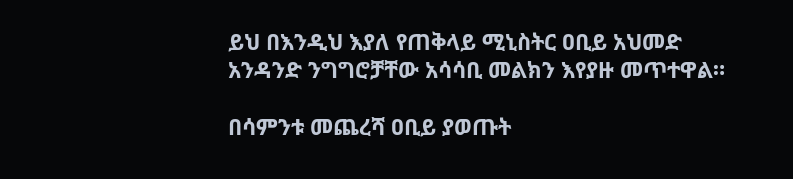ይህ በእንዲህ እያለ የጠቅላይ ሚኒስትር ዐቢይ አህመድ አንዳንድ ንግግሮቻቸው አሳሳቢ መልክን እየያዙ መጥተዋል።

በሳምንቱ መጨረሻ ዐቢይ ያወጡት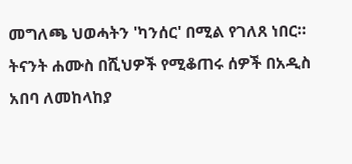መግለጫ ህወሓትን 'ካንሰር' በሚል የገለጸ ነበር። ትናንት ሐሙስ በሺህዎች የሚቆጠሩ ሰዎች በአዲስ አበባ ለመከላከያ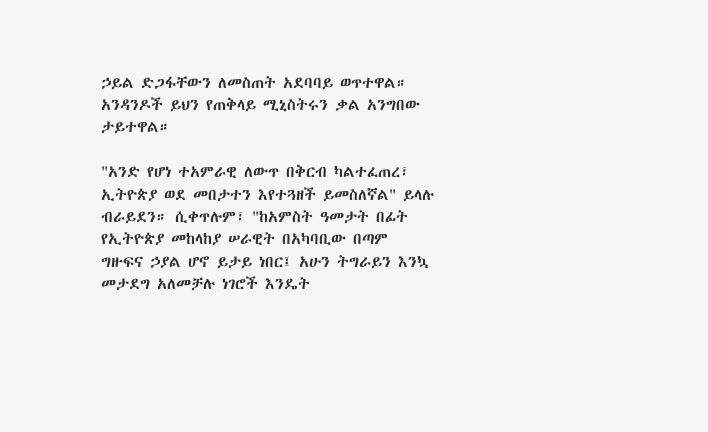ኃይል ድጋፋቸውን ለመስጠት አደባባይ ወጥተዋል። አንዳንዶች ይህን የጠቅላይ ሚኒስትሩን ቃል አንግበው ታይተዋል።

"አንድ የሆነ ተአምራዊ ለውጥ በቅርብ ካልተፈጠረ፣ ኢትዮጵያ ወደ መበታተን እየተጓዘች ይመስለኛል" ይላሉ ብራይደን። ሲቀጥሉም፣ "ከአምስት ዓመታት በፊት የኢትዮጵያ መከላከያ ሠራዊት በአካባቢው በጣም ግዙፍና ኃያል ሆኖ ይታይ ነበር፤ አሁን ትግራይን እንኳ መታደግ አለመቻሉ ነገሮች እንዴት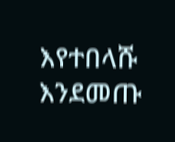እየተበላሹ እንደመጡ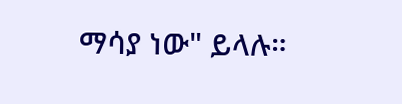ማሳያ ነው" ይላሉ።